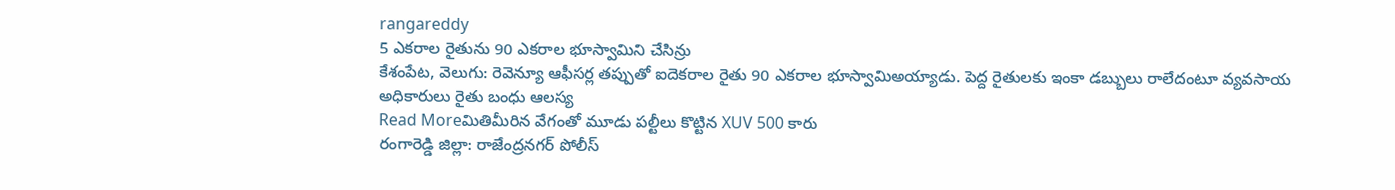rangareddy
5 ఎకరాల రైతును 90 ఎకరాల భూస్వామిని చేసిన్రు
కేశంపేట, వెలుగు: రెవెన్యూ ఆఫీసర్ల తప్పుతో ఐదెకరాల రైతు 90 ఎకరాల భూస్వామిఅయ్యాడు. పెద్ద రైతులకు ఇంకా డబ్బులు రాలేదంటూ వ్యవసాయ అధికారులు రైతు బంధు ఆలస్య
Read Moreమితిమీరిన వేగంతో మూడు పల్టీలు కొట్టిన XUV 500 కారు
రంగారెడ్డి జిల్లా: రాజేంద్రనగర్ పోలీస్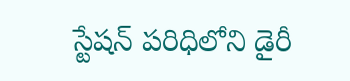స్టేషన్ పరిధిలోని డైరీ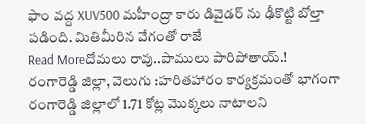ఫాం వద్ద XUV500 మహీంద్రా కారు డివైడర్ ను ఢీకొట్టి బోల్తా పడింది. మితిమీరిన వేగంతో రాజే
Read Moreదోమలు రావు..పాములు పారిపోతాయ్.!
రంగారెడ్డి జిల్లా, వెలుగు :హరితహారం కార్యక్రమంతో భాగంగా రంగారెడ్డి జిల్లాలో 1.71 కోట్ల మొక్కలు నాటాలని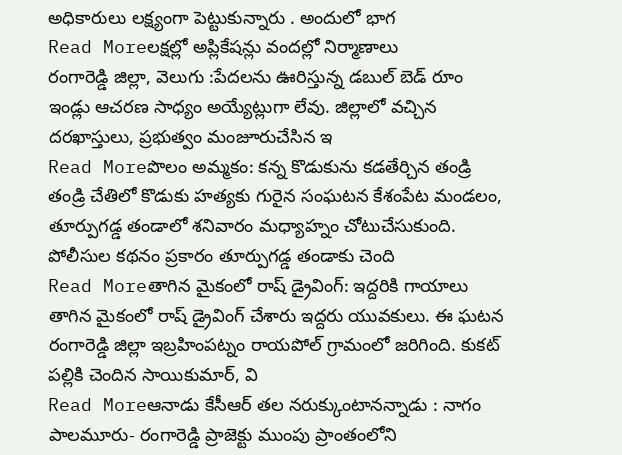అధికారులు లక్ష్యంగా పెట్టుకున్నారు . అందులో భాగ
Read Moreలక్షల్లో అప్లికేషన్లు వందల్లో నిర్మాణాలు
రంగారెడ్డి జిల్లా, వెలుగు :పేదలను ఊరిస్తున్న డబుల్ బెడ్ రూం ఇండ్లు ఆచరణ సాధ్యం అయ్యేట్లుగా లేవు. జిల్లాలో వచ్చిన దరఖాస్తులు, ప్రభుత్వం మంజూరుచేసిన ఇ
Read Moreపొలం అమ్మకం: కన్న కొడుకును కడతేర్చిన తండ్రి
తండ్రి చేతిలో కొడుకు హత్యకు గురైన సంఘటన కేశంపేట మండలం, తూర్పుగడ్డ తండాలో శనివారం మధ్యాహ్నం చోటుచేసుకుంది. పోలీసుల కథనం ప్రకారం తూర్పుగడ్డ తండాకు చెంది
Read Moreతాగిన మైకంలో రాష్ డ్రైవింగ్: ఇద్దరికి గాయాలు
తాగిన మైకంలో రాష్ డ్రైవింగ్ చేశారు ఇద్దరు యువకులు. ఈ ఘటన రంగారెడ్డి జిల్లా ఇబ్రహింపట్నం రాయపోల్ గ్రామంలో జరిగింది. కుకట్ పల్లికి చెందిన సాయికుమార్, వి
Read Moreఆనాడు కేసీఆర్ తల నరుక్కుంటానన్నాడు : నాగం
పాలమూరు- రంగారెడ్డి ప్రాజెక్టు ముంపు ప్రాంతంలోని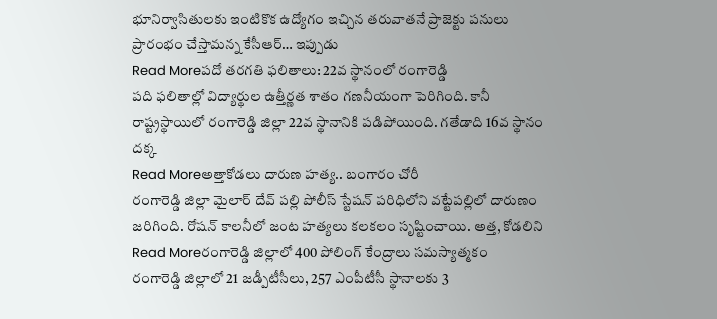భూనిర్వాసితులకు ఇంటికొక ఉద్యోగం ఇచ్చిన తరువాతనే ప్రాజెక్టు పనులు ప్రారంభం చేస్తామన్న కేసీఆర్… ఇప్పుడు
Read Moreపదో తరగతి ఫలితాలు: 22వ స్థానంలో రంగారెడ్డి
పది ఫలితాల్లో విద్యార్థుల ఉత్తీర్ణత శాతం గణనీయంగా పెరిగింది. కానీ రాష్ట్రస్థాయిలో రంగారెడ్డి జిల్లా 22వ స్థానానికి పడిపోయింది. గతేడాది 16వ స్థానం దక్క
Read Moreఅత్తాకోడలు దారుణ హత్య.. బంగారం చోరీ
రంగారెడ్డి జిల్లా మైలార్ దేవ్ పల్లి పోలీస్ స్టేషన్ పరిధిలోని వట్టేపల్లిలో దారుణం జరిగింది. రోషన్ కాలనీలో జంట హత్యలు కలకలం సృష్టించాయి. అత్త, కోడలిని
Read Moreరంగారెడ్డి జిల్లాలో 400 పోలింగ్ కేంద్రాలు సమస్యాత్మకం
రంగారెడ్డి జిల్లాలో 21 జడ్పీటీసీలు, 257 ఎంపీటీసీ స్థానాలకు 3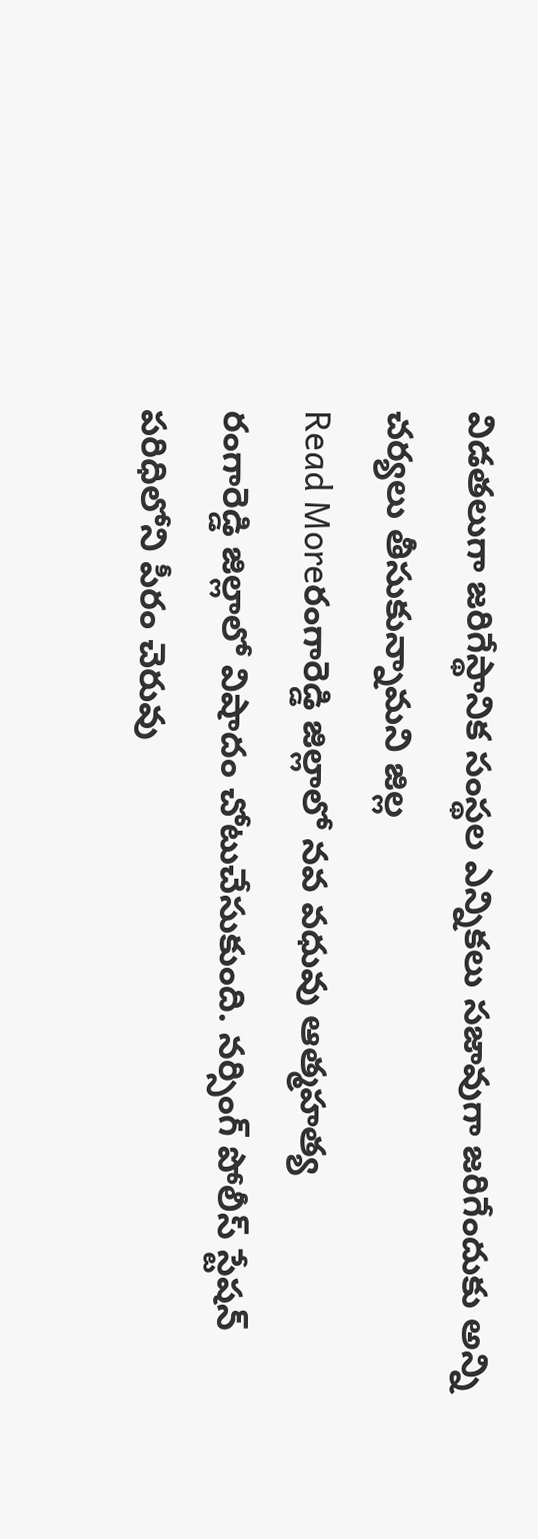విడతలుగా జరిగేస్థానిక సంస్థల ఎన్నికలు సజావుగా జరిగేందుకు అన్ని చర్యలు తీసుకున్నామని జిల్ల
Read Moreరంగారెడ్డి జిల్లాలో నవ వధువు ఆత్మహత్య
రంగారెడ్డి జిల్లాలో విషాదం చోటుచేసుకుంది. నర్సింగ్ పోలీస్ స్టేషన్ పరిధిలోని పీరం చెరువు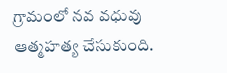గ్రామంలో నవ వధువు ఆత్మహత్య చేసుకుంది.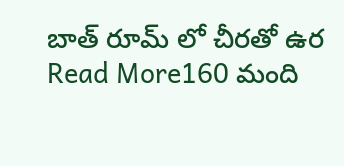బాత్ రూమ్ లో చీరతో ఉర
Read More160 మంది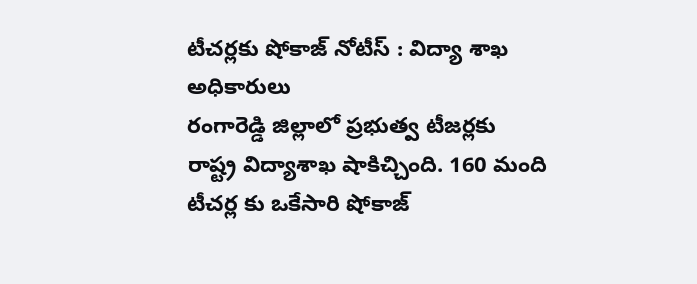టీచర్లకు షోకాజ్ నోటీస్ : విద్యా శాఖ అధికారులు
రంగారెడ్డి జిల్లాలో ప్రభుత్వ టీజర్లకు రాష్ట్ర విద్యాశాఖ షాకిచ్చింది. 160 మంది టీచర్ల కు ఒకేసారి షోకాజ్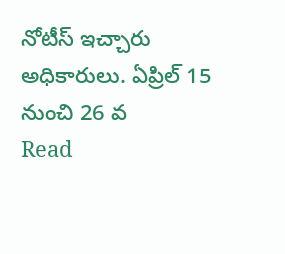నోటీస్ ఇచ్చారు అధికారులు. ఏప్రిల్ 15 నుంచి 26 వ
Read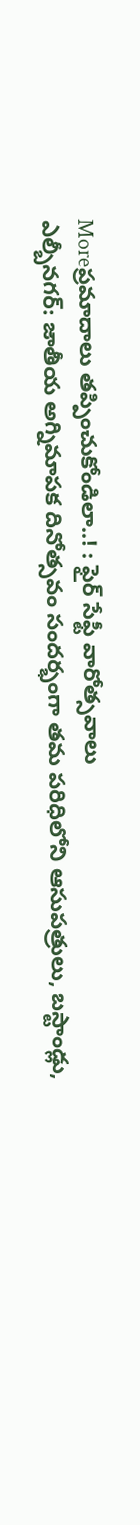Moreప్రమాదాలు తప్పించుకోండిలా..! : ఫైర్ సేఫ్టీ వారోత్సవాలు
ఎల్బీనగర్: జాతీయ అగ్నిమాపక దినోత్సవం సందర్భంగా తమ పరిధిలోని ఆసుపత్రులు, బస్టాండ్లు,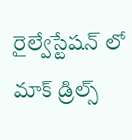రైల్వేస్టేషన్ లో మాక్ డ్రిల్స్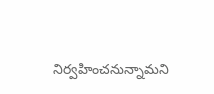నిర్వహించనున్నామని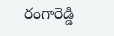రంగారెడ్డి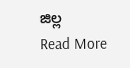జిల్ల
Read More